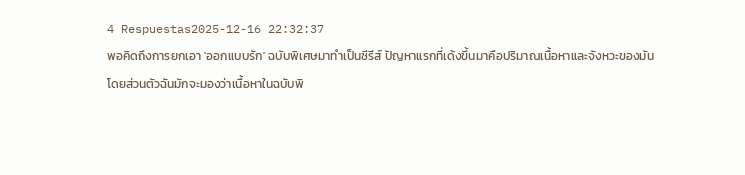4 Respuestas2025-12-16 22:32:37
พอคิดถึงการยกเอา 'ออกแบบรัก' ฉบับพิเศษมาทำเป็นซีรีส์ ปัญหาแรกที่เด้งขึ้นมาคือปริมาณเนื้อหาและจังหวะของมัน
โดยส่วนตัวฉันมักจะมองว่าเนื้อหาในฉบับพิ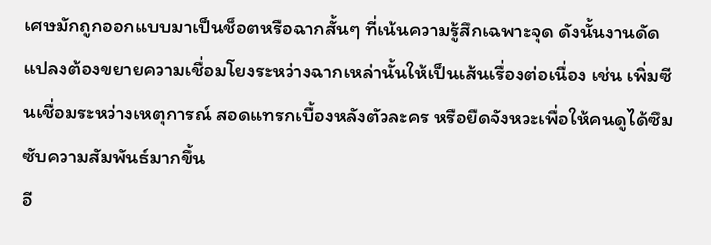เศษมักถูกออกแบบมาเป็นช็อตหรือฉากสั้นๆ ที่เน้นความรู้สึกเฉพาะจุด ดังนั้นงานดัดแปลงต้องขยายความเชื่อมโยงระหว่างฉากเหล่านั้นให้เป็นเส้นเรื่องต่อเนื่อง เช่น เพิ่มซีนเชื่อมระหว่างเหตุการณ์ สอดแทรกเบื้องหลังตัวละคร หรือยืดจังหวะเพื่อให้คนดูได้ซึมซับความสัมพันธ์มากขึ้น
อี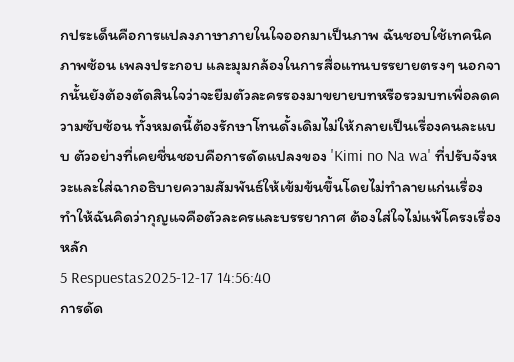กประเด็นคือการแปลงภาษาภายในใจออกมาเป็นภาพ ฉันชอบใช้เทคนิคภาพซ้อน เพลงประกอบ และมุมกล้องในการสื่อแทนบรรยายตรงๆ นอกจากนั้นยังต้องตัดสินใจว่าจะยืมตัวละครรองมาขยายบทหรือรวมบทเพื่อลดความซับซ้อน ทั้งหมดนี้ต้องรักษาโทนดั้งเดิมไม่ให้กลายเป็นเรื่องคนละแบบ ตัวอย่างที่เคยชื่นชอบคือการดัดแปลงของ 'Kimi no Na wa' ที่ปรับจังหวะและใส่ฉากอธิบายความสัมพันธ์ให้เข้มข้นขึ้นโดยไม่ทำลายแก่นเรื่อง ทำให้ฉันคิดว่ากุญแจคือตัวละครและบรรยากาศ ต้องใส่ใจไม่แพ้โครงเรื่องหลัก
5 Respuestas2025-12-17 14:56:40
การดัด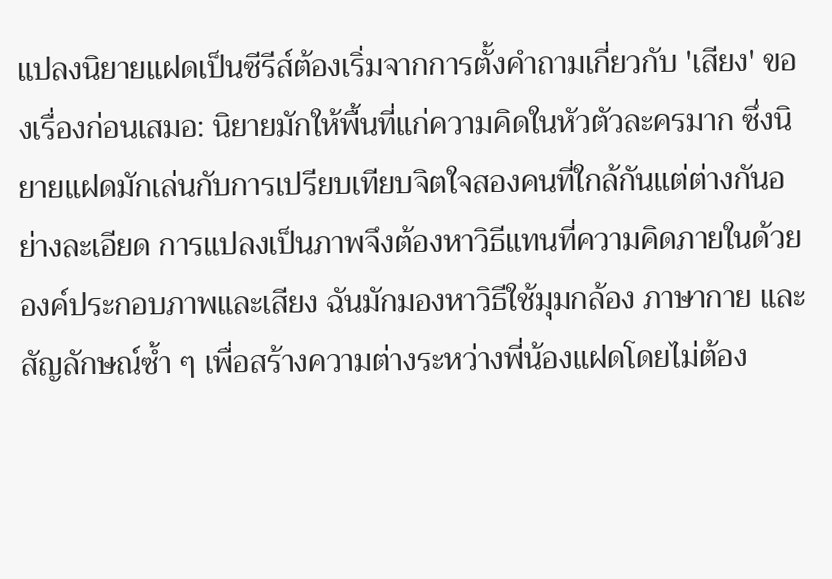แปลงนิยายแฝดเป็นซีรีส์ต้องเริ่มจากการตั้งคำถามเกี่ยวกับ 'เสียง' ของเรื่องก่อนเสมอ: นิยายมักให้พื้นที่แก่ความคิดในหัวตัวละครมาก ซึ่งนิยายแฝดมักเล่นกับการเปรียบเทียบจิตใจสองคนที่ใกล้กันแต่ต่างกันอย่างละเอียด การแปลงเป็นภาพจึงต้องหาวิธีแทนที่ความคิดภายในด้วยองค์ประกอบภาพและเสียง ฉันมักมองหาวิธีใช้มุมกล้อง ภาษากาย และสัญลักษณ์ซ้ำ ๆ เพื่อสร้างความต่างระหว่างพี่น้องแฝดโดยไม่ต้อง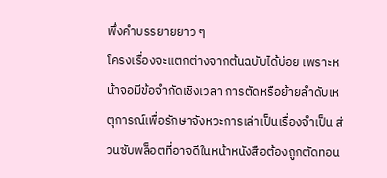พึ่งคำบรรยายยาว ๆ
โครงเรื่องจะแตกต่างจากต้นฉบับได้บ่อย เพราะหน้าจอมีข้อจำกัดเชิงเวลา การตัดหรือย้ายลำดับเหตุการณ์เพื่อรักษาจังหวะการเล่าเป็นเรื่องจำเป็น ส่วนซับพล็อตที่อาจดีในหน้าหนังสือต้องถูกตัดทอน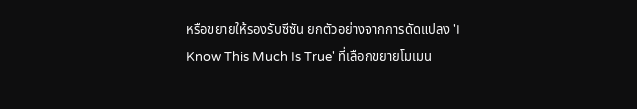หรือขยายให้รองรับซีซัน ยกตัวอย่างจากการดัดแปลง 'I Know This Much Is True' ที่เลือกขยายโมเมน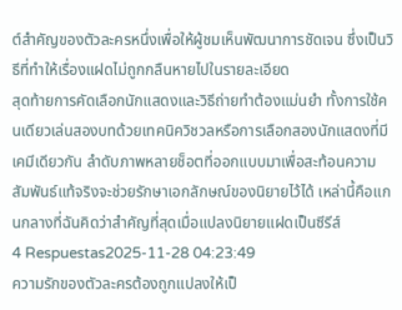ต์สำคัญของตัวละครหนึ่งเพื่อให้ผู้ชมเห็นพัฒนาการชัดเจน ซึ่งเป็นวิธีที่ทำให้เรื่องแฝดไม่ถูกกลืนหายไปในรายละเอียด
สุดท้ายการคัดเลือกนักแสดงและวิธีถ่ายทำต้องแม่นยำ ทั้งการใช้คนเดียวเล่นสองบทด้วยเทคนิควิชวลหรือการเลือกสองนักแสดงที่มีเคมีเดียวกัน ลำดับภาพหลายช็อตที่ออกแบบมาเพื่อสะท้อนความสัมพันธ์แท้จริงจะช่วยรักษาเอกลักษณ์ของนิยายไว้ได้ เหล่านี้คือแกนกลางที่ฉันคิดว่าสำคัญที่สุดเมื่อแปลงนิยายแฝดเป็นซีรีส์
4 Respuestas2025-11-28 04:23:49
ความรักของตัวละครต้องถูกแปลงให้เป็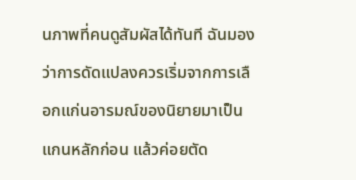นภาพที่คนดูสัมผัสได้ทันที ฉันมองว่าการดัดแปลงควรเริ่มจากการเลือกแก่นอารมณ์ของนิยายมาเป็นแกนหลักก่อน แล้วค่อยตัด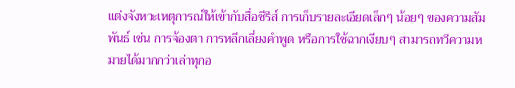แต่งจังหวะเหตุการณ์ให้เข้ากับสื่อซีรีส์ การเก็บรายละเอียดเล็กๆ น้อยๆ ของความสัมพันธ์ เช่น การจ้องตา การหลีกเลี่ยงคำพูด หรือการใช้ฉากเงียบๆ สามารถทวีความหมายได้มากกว่าเล่าทุกอ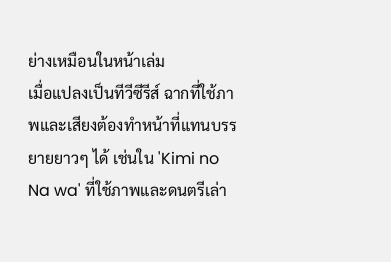ย่างเหมือนในหน้าเล่ม
เมื่อแปลงเป็นทีวีซีรีส์ ฉากที่ใช้ภาพและเสียงต้องทำหน้าที่แทนบรรยายยาวๆ ได้ เช่นใน 'Kimi no Na wa' ที่ใช้ภาพและดนตรีเล่า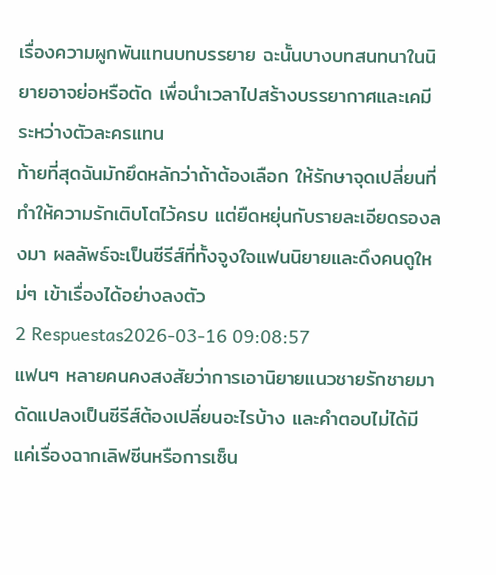เรื่องความผูกพันแทนบทบรรยาย ฉะนั้นบางบทสนทนาในนิยายอาจย่อหรือตัด เพื่อนำเวลาไปสร้างบรรยากาศและเคมีระหว่างตัวละครแทน
ท้ายที่สุดฉันมักยึดหลักว่าถ้าต้องเลือก ให้รักษาจุดเปลี่ยนที่ทำให้ความรักเติบโตไว้ครบ แต่ยืดหยุ่นกับรายละเอียดรองลงมา ผลลัพธ์จะเป็นซีรีส์ที่ทั้งจูงใจแฟนนิยายและดึงคนดูใหม่ๆ เข้าเรื่องได้อย่างลงตัว
2 Respuestas2026-03-16 09:08:57
แฟนๆ หลายคนคงสงสัยว่าการเอานิยายแนวชายรักชายมาดัดแปลงเป็นซีรีส์ต้องเปลี่ยนอะไรบ้าง และคำตอบไม่ได้มีแค่เรื่องฉากเลิฟซีนหรือการเซ็น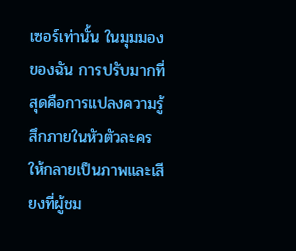เซอร์เท่านั้น ในมุมมองของฉัน การปรับมากที่สุดคือการแปลงความรู้สึกภายในหัวตัวละครให้กลายเป็นภาพและเสียงที่ผู้ชม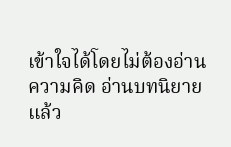เข้าใจได้โดยไม่ต้องอ่านความคิด อ่านบทนิยายแล้ว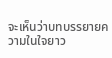จะเห็นว่าบทบรรยายความในใจยาว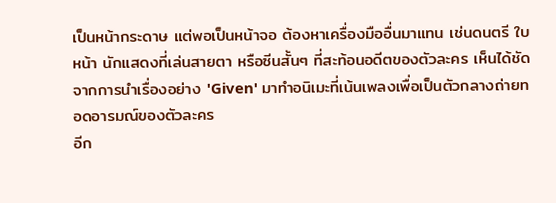เป็นหน้ากระดาษ แต่พอเป็นหน้าจอ ต้องหาเครื่องมืออื่นมาแทน เช่นดนตรี ใบหน้า นักแสดงที่เล่นสายตา หรือซีนสั้นๆ ที่สะท้อนอดีตของตัวละคร เห็นได้ชัดจากการนำเรื่องอย่าง 'Given' มาทำอนิเมะที่เน้นเพลงเพื่อเป็นตัวกลางถ่ายทอดอารมณ์ของตัวละคร
อีก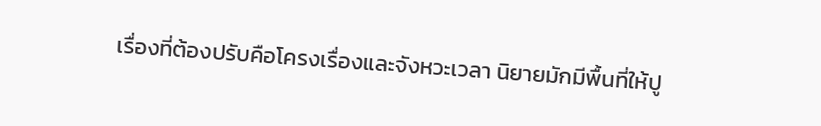เรื่องที่ต้องปรับคือโครงเรื่องและจังหวะเวลา นิยายมักมีพื้นที่ให้ปู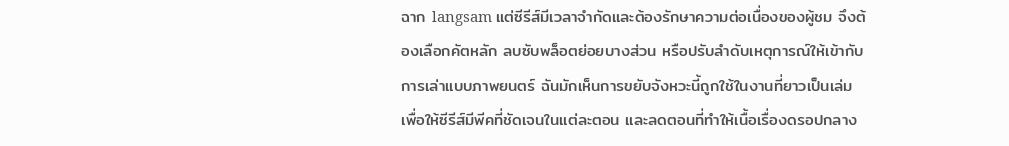ฉาก langsam แต่ซีรีส์มีเวลาจำกัดและต้องรักษาความต่อเนื่องของผู้ชม จึงต้องเลือกคัตหลัก ลบซับพล็อตย่อยบางส่วน หรือปรับลำดับเหตุการณ์ให้เข้ากับการเล่าแบบภาพยนตร์ ฉันมักเห็นการขยับจังหวะนี้ถูกใช้ในงานที่ยาวเป็นเล่ม เพื่อให้ซีรีส์มีพีคที่ชัดเจนในแต่ละตอน และลดตอนที่ทำให้เนื้อเรื่องดรอปกลาง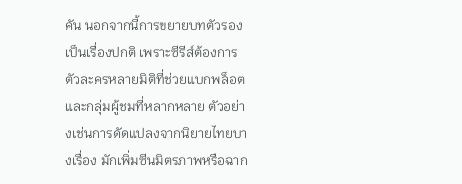คัน นอกจากนี้การขยายบทตัวรองเป็นเรื่องปกติ เพราะซีรีส์ต้องการตัวละครหลายมิติที่ช่วยแบกพล็อตและกลุ่มผู้ชมที่หลากหลาย ตัวอย่างเช่นการดัดแปลงจากนิยายไทยบางเรื่อง มักเพิ่มซีนมิตรภาพหรือฉาก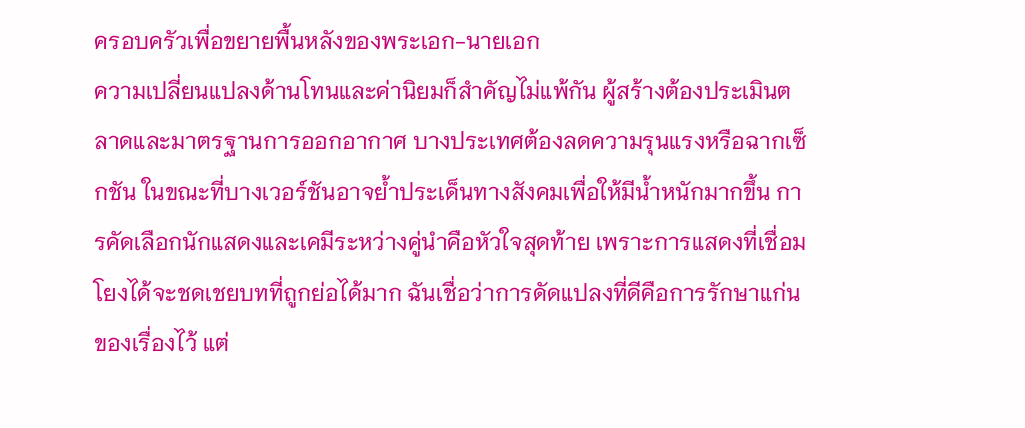ครอบครัวเพื่อขยายพื้นหลังของพระเอก-นายเอก
ความเปลี่ยนแปลงด้านโทนและค่านิยมก็สำคัญไม่แพ้กัน ผู้สร้างต้องประเมินตลาดและมาตรฐานการออกอากาศ บางประเทศต้องลดความรุนแรงหรือฉากเซ็กชัน ในขณะที่บางเวอร์ชันอาจย้ำประเด็นทางสังคมเพื่อให้มีน้ำหนักมากขึ้น การคัดเลือกนักแสดงและเคมีระหว่างคู่นำคือหัวใจสุดท้าย เพราะการแสดงที่เชื่อมโยงได้จะชดเชยบทที่ถูกย่อได้มาก ฉันเชื่อว่าการดัดแปลงที่ดีคือการรักษาแก่นของเรื่องไว้ แต่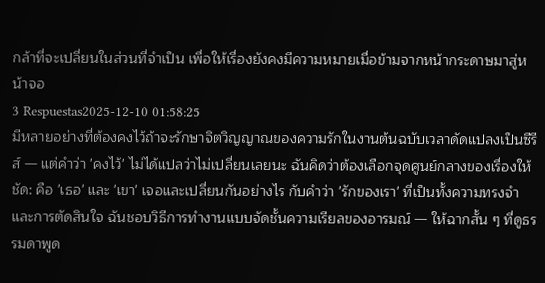กล้าที่จะเปลี่ยนในส่วนที่จำเป็น เพื่อให้เรื่องยังคงมีความหมายเมื่อข้ามจากหน้ากระดาษมาสู่หน้าจอ
3 Respuestas2025-12-10 01:58:25
มีหลายอย่างที่ต้องคงไว้ถ้าจะรักษาจิตวิญญาณของความรักในงานต้นฉบับเวลาดัดแปลงเป็นซีรีส์ — แต่คำว่า 'คงไว้' ไม่ได้แปลว่าไม่เปลี่ยนเลยนะ ฉันคิดว่าต้องเลือกจุดศูนย์กลางของเรื่องให้ชัด: คือ 'เธอ' และ 'เขา' เจอและเปลี่ยนกันอย่างไร กับคำว่า 'รักของเรา' ที่เป็นทั้งความทรงจำและการตัดสินใจ ฉันชอบวิธีการทำงานแบบจัดชั้นความเรียลของอารมณ์ — ให้ฉากสั้น ๆ ที่ดูธรรมดาพูด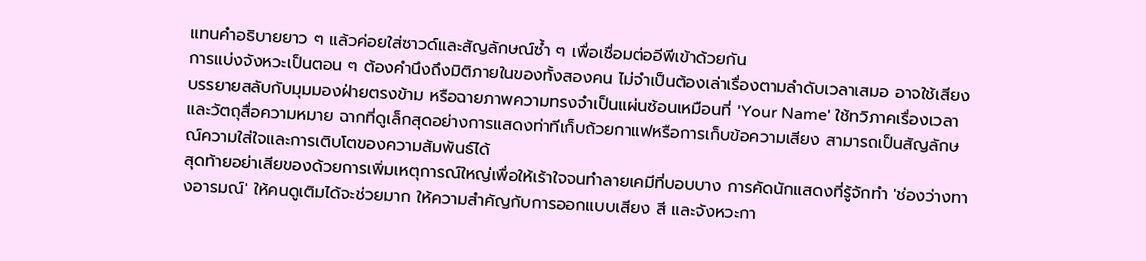แทนคำอธิบายยาว ๆ แล้วค่อยใส่ซาวด์และสัญลักษณ์ซ้ำ ๆ เพื่อเชื่อมต่ออีพีเข้าด้วยกัน
การแบ่งจังหวะเป็นตอน ๆ ต้องคำนึงถึงมิติภายในของทั้งสองคน ไม่จำเป็นต้องเล่าเรื่องตามลำดับเวลาเสมอ อาจใช้เสียงบรรยายสลับกับมุมมองฝ่ายตรงข้าม หรือฉายภาพความทรงจำเป็นแผ่นซ้อนเหมือนที่ 'Your Name' ใช้ทวิภาคเรื่องเวลาและวัตถุสื่อความหมาย ฉากที่ดูเล็กสุดอย่างการแสดงท่าทีเก็บถ้วยกาแฟหรือการเก็บข้อความเสียง สามารถเป็นสัญลักษณ์ความใส่ใจและการเติบโตของความสัมพันธ์ได้
สุดท้ายอย่าเสียของด้วยการเพิ่มเหตุการณ์ใหญ่เพื่อให้เร้าใจจนทำลายเคมีที่บอบบาง การคัดนักแสดงที่รู้จักทำ 'ช่องว่างทางอารมณ์' ให้คนดูเติมได้จะช่วยมาก ให้ความสำคัญกับการออกแบบเสียง สี และจังหวะกา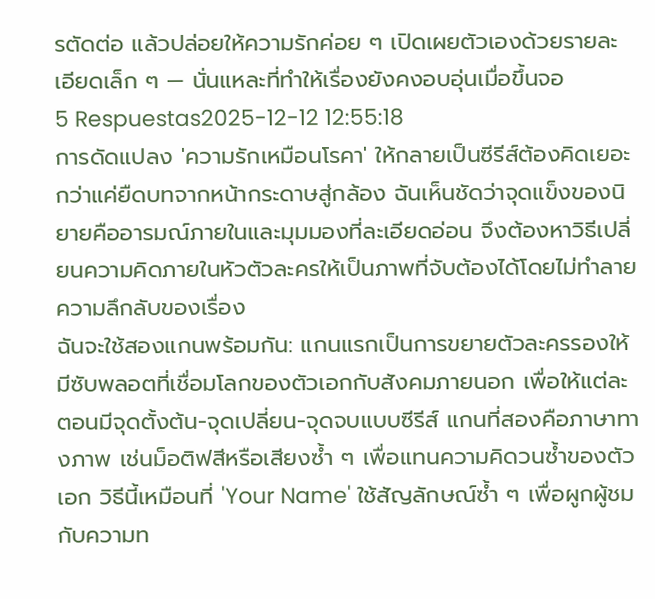รตัดต่อ แล้วปล่อยให้ความรักค่อย ๆ เปิดเผยตัวเองด้วยรายละเอียดเล็ก ๆ — นั่นแหละที่ทำให้เรื่องยังคงอบอุ่นเมื่อขึ้นจอ
5 Respuestas2025-12-12 12:55:18
การดัดแปลง 'ความรักเหมือนโรคา' ให้กลายเป็นซีรีส์ต้องคิดเยอะกว่าแค่ยืดบทจากหน้ากระดาษสู่กล้อง ฉันเห็นชัดว่าจุดแข็งของนิยายคืออารมณ์ภายในและมุมมองที่ละเอียดอ่อน จึงต้องหาวิธีเปลี่ยนความคิดภายในหัวตัวละครให้เป็นภาพที่จับต้องได้โดยไม่ทำลายความลึกลับของเรื่อง
ฉันจะใช้สองแกนพร้อมกัน: แกนแรกเป็นการขยายตัวละครรองให้มีซับพลอตที่เชื่อมโลกของตัวเอกกับสังคมภายนอก เพื่อให้แต่ละตอนมีจุดตั้งต้น-จุดเปลี่ยน-จุดจบแบบซีรีส์ แกนที่สองคือภาษาทางภาพ เช่นม็อติฟสีหรือเสียงซ้ำ ๆ เพื่อแทนความคิดวนซ้ำของตัวเอก วิธีนี้เหมือนที่ 'Your Name' ใช้สัญลักษณ์ซ้ำ ๆ เพื่อผูกผู้ชมกับความท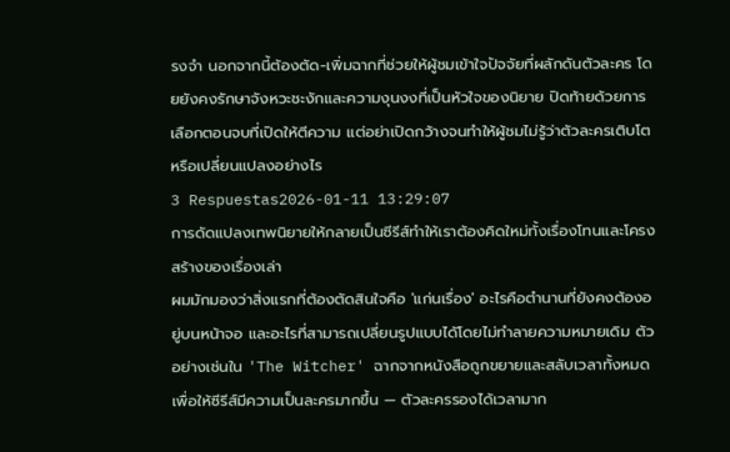รงจำ นอกจากนี้ต้องตัด-เพิ่มฉากที่ช่วยให้ผู้ชมเข้าใจปัจจัยที่ผลักดันตัวละคร โดยยังคงรักษาจังหวะชะงักและความงุนงงที่เป็นหัวใจของนิยาย ปิดท้ายด้วยการเลือกตอนจบที่เปิดให้ตีความ แต่อย่าเปิดกว้างจนทำให้ผู้ชมไม่รู้ว่าตัวละครเติบโตหรือเปลี่ยนแปลงอย่างไร
3 Respuestas2026-01-11 13:29:07
การดัดแปลงเทพนิยายให้กลายเป็นซีรีส์ทำให้เราต้องคิดใหม่ทั้งเรื่องโทนและโครงสร้างของเรื่องเล่า
ผมมักมองว่าสิ่งแรกที่ต้องตัดสินใจคือ 'แก่นเรื่อง' อะไรคือตำนานที่ยังคงต้องอยู่บนหน้าจอ และอะไรที่สามารถเปลี่ยนรูปแบบได้โดยไม่ทำลายความหมายเดิม ตัวอย่างเช่นใน 'The Witcher' ฉากจากหนังสือถูกขยายและสลับเวลาทั้งหมดเพื่อให้ซีรีส์มีความเป็นละครมากขึ้น — ตัวละครรองได้เวลามาก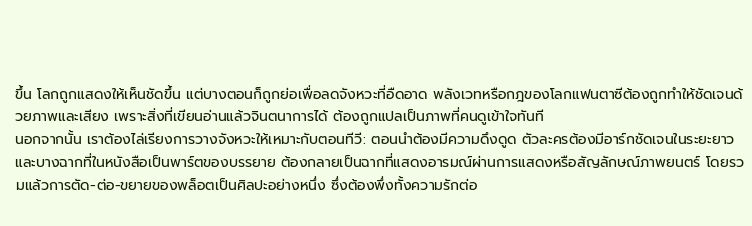ขึ้น โลกถูกแสดงให้เห็นชัดขึ้น แต่บางตอนก็ถูกย่อเพื่อลดจังหวะที่อืดอาด พลังเวทหรือกฎของโลกแฟนตาซีต้องถูกทำให้ชัดเจนด้วยภาพและเสียง เพราะสิ่งที่เขียนอ่านแล้วจินตนาการได้ ต้องถูกแปลเป็นภาพที่คนดูเข้าใจทันที
นอกจากนั้น เราต้องไล่เรียงการวางจังหวะให้เหมาะกับตอนทีวี: ตอนนำต้องมีความดึงดูด ตัวละครต้องมีอาร์กชัดเจนในระยะยาว และบางฉากที่ในหนังสือเป็นพาร์ตของบรรยาย ต้องกลายเป็นฉากที่แสดงอารมณ์ผ่านการแสดงหรือสัญลักษณ์ภาพยนตร์ โดยรวมแล้วการตัด-ต่อ-ขยายของพล็อตเป็นศิลปะอย่างหนึ่ง ซึ่งต้องพึ่งทั้งความรักต่อ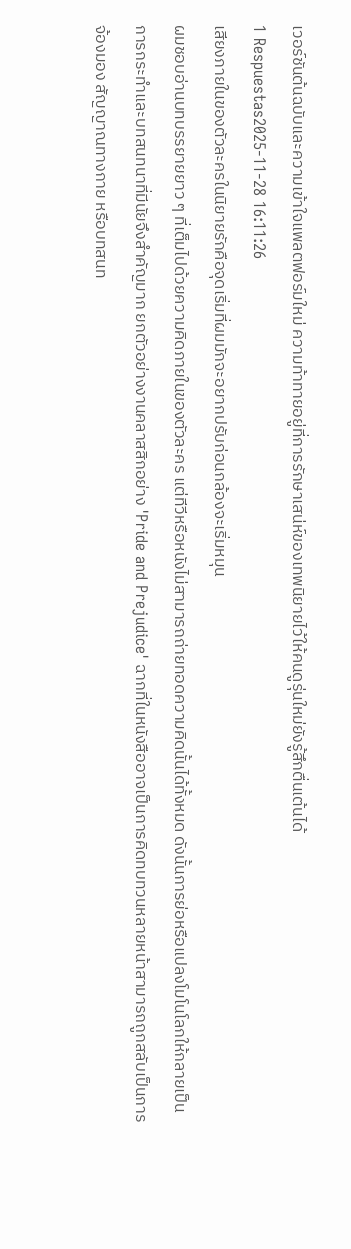เวอร์ชันต้นฉบับและความเข้าใจแพลตฟอร์มใหม่ ความท้าทายอยู่ที่การรักษาเสน่ห์ของเทพนิยายไว้ให้คนดูรุ่นใหม่ยังรู้สึกตื่นเต้นได้
1 Respuestas2025-11-28 16:11:26
เสียงภายในของตัวละครในนิยายรักคือจุดเริ่มที่ผมมักจะอยากปรับก่อนกล้องจะเริ่มหมุน
ผมชอบอ่านบทบรรยายยาว ๆ ที่เต็มไปด้วยความคิดภายในของตัวละคร แต่ทีวีหรือหนังไม่สามารถถ่ายทอดความคิดนั้นได้ทั้งหมด ดังนั้นการย่อหรือแปลงโมโนโลกให้กลายเป็นการกระทำและบทสนทนาที่มีนัยจึงสำคัญมาก ยกตัวอย่างงานคลาสสิกอย่าง 'Pride and Prejudice' ฉากที่ในหนังสืออาจเป็นการคิดทบทวนหลายหน้าสามารถถูกสลับเป็นการจ้องมอง สัญญาณทางกาย หรือบทสนท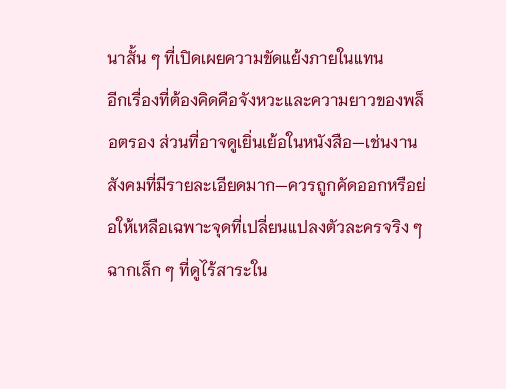นาสั้น ๆ ที่เปิดเผยความขัดแย้งภายในแทน
อีกเรื่องที่ต้องคิดคือจังหวะและความยาวของพล็อตรอง ส่วนที่อาจดูเยิ่นเย้อในหนังสือ—เช่นงานสังคมที่มีรายละเอียดมาก—ควรถูกคัดออกหรือย่อให้เหลือเฉพาะจุดที่เปลี่ยนแปลงตัวละครจริง ๆ ฉากเล็ก ๆ ที่ดูไร้สาระใน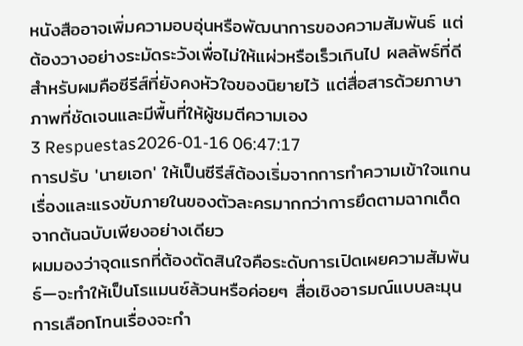หนังสืออาจเพิ่มความอบอุ่นหรือพัฒนาการของความสัมพันธ์ แต่ต้องวางอย่างระมัดระวังเพื่อไม่ให้แผ่วหรือเร็วเกินไป ผลลัพธ์ที่ดีสำหรับผมคือซีรีส์ที่ยังคงหัวใจของนิยายไว้ แต่สื่อสารด้วยภาษาภาพที่ชัดเจนและมีพื้นที่ให้ผู้ชมตีความเอง
3 Respuestas2026-01-16 06:47:17
การปรับ 'นายเอก' ให้เป็นซีรีส์ต้องเริ่มจากการทำความเข้าใจแกนเรื่องและแรงขับภายในของตัวละครมากกว่าการยึดตามฉากเด็ดจากต้นฉบับเพียงอย่างเดียว
ผมมองว่าจุดแรกที่ต้องตัดสินใจคือระดับการเปิดเผยความสัมพันธ์—จะทำให้เป็นโรแมนซ์ล้วนหรือค่อยๆ สื่อเชิงอารมณ์แบบละมุน การเลือกโทนเรื่องจะกำ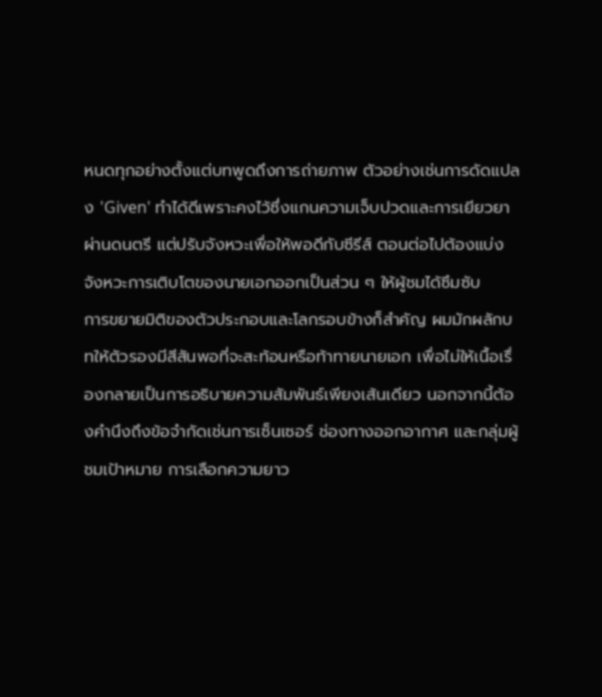หนดทุกอย่างตั้งแต่บทพูดถึงการถ่ายภาพ ตัวอย่างเช่นการดัดแปลง 'Given' ทำได้ดีเพราะคงไว้ซึ่งแกนความเจ็บปวดและการเยียวยาผ่านดนตรี แต่ปรับจังหวะเพื่อให้พอดีกับซีรีส์ ตอนต่อไปต้องแบ่งจังหวะการเติบโตของนายเอกออกเป็นส่วน ๆ ให้ผู้ชมได้ซึมซับ
การขยายมิติของตัวประกอบและโลกรอบข้างก็สำคัญ ผมมักผลักบทให้ตัวรองมีสีสันพอที่จะสะท้อนหรือท้าทายนายเอก เพื่อไม่ให้เนื้อเรื่องกลายเป็นการอธิบายความสัมพันธ์เพียงเส้นเดียว นอกจากนี้ต้องคำนึงถึงข้อจำกัดเช่นการเซ็นเซอร์ ช่องทางออกอากาศ และกลุ่มผู้ชมเป้าหมาย การเลือกความยาว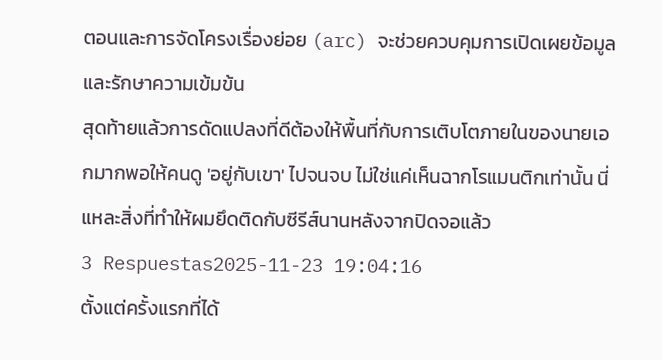ตอนและการจัดโครงเรื่องย่อย (arc) จะช่วยควบคุมการเปิดเผยข้อมูลและรักษาความเข้มข้น
สุดท้ายแล้วการดัดแปลงที่ดีต้องให้พื้นที่กับการเติบโตภายในของนายเอกมากพอให้คนดู 'อยู่กับเขา' ไปจนจบ ไม่ใช่แค่เห็นฉากโรแมนติกเท่านั้น นี่แหละสิ่งที่ทำให้ผมยึดติดกับซีรีส์นานหลังจากปิดจอแล้ว
3 Respuestas2025-11-23 19:04:16
ตั้งแต่ครั้งแรกที่ได้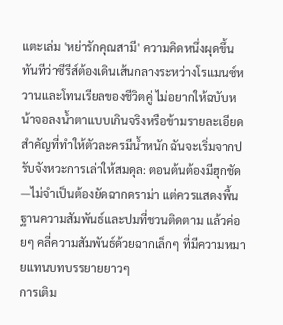แตะเล่ม 'หย่ารักคุณสามี' ความคิดหนึ่งผุดขึ้นทันทีว่าซีรีส์ต้องเดินเส้นกลางระหว่างโรแมนซ์หวานและโทนเรียลของชีวิตคู่ ไม่อยากให้ฉบับหน้าจอลงน้ำตาแบบเกินจริงหรือข้ามรายละเอียดสำคัญที่ทำให้ตัวละครมีน้ำหนัก ฉันจะเริ่มจากปรับจังหวะการเล่าให้สมดุล: ตอนต้นต้องมีฮุกชัด—ไม่จำเป็นต้องยัดฉากดราม่า แต่ควรแสดงพื้นฐานความสัมพันธ์และปมที่ชวนติดตาม แล้วค่อยๆ คลี่ความสัมพันธ์ด้วยฉากเล็กๆ ที่มีความหมายแทนบทบรรยายยาวๆ
การเติม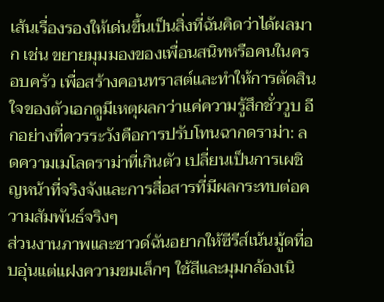เส้นเรื่องรองให้เด่นขึ้นเป็นสิ่งที่ฉันคิดว่าได้ผลมาก เช่น ขยายมุมมองของเพื่อนสนิทหรือคนในครอบครัว เพื่อสร้างคอนทราสต์และทำให้การตัดสินใจของตัวเอกดูมีเหตุผลกว่าแค่ความรู้สึกชั่ววูบ อีกอย่างที่ควรระวังคือการปรับโทนฉากดราม่า: ลดความเมโลดราม่าที่เกินตัว เปลี่ยนเป็นการเผชิญหน้าที่จริงจังและการสื่อสารที่มีผลกระทบต่อความสัมพันธ์จริงๆ
ส่วนงานภาพและซาวด์ฉันอยากให้ซีรีส์เน้นมู้ดที่อบอุ่นแต่แฝงความขมเล็กๆ ใช้สีและมุมกล้องเนิ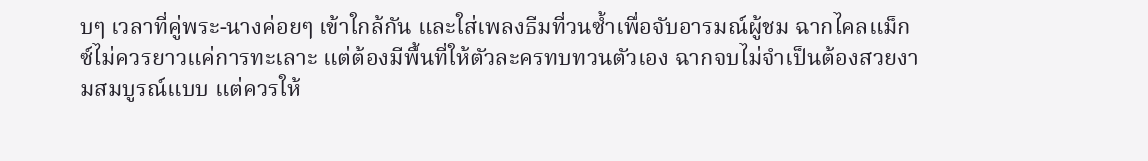บๆ เวลาที่คู่พระ-นางค่อยๆ เข้าใกล้กัน และใส่เพลงธีมที่วนซ้ำเพื่อจับอารมณ์ผู้ชม ฉากไคลแม็กซ์ไม่ควรยาวแค่การทะเลาะ แต่ต้องมีพื้นที่ให้ตัวละครทบทวนตัวเอง ฉากจบไม่จำเป็นต้องสวยงามสมบูรณ์แบบ แต่ควรให้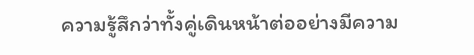ความรู้สึกว่าทั้งคู่เดินหน้าต่ออย่างมีความ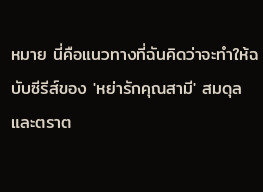หมาย นี่คือแนวทางที่ฉันคิดว่าจะทำให้ฉบับซีรีส์ของ 'หย่ารักคุณสามี' สมดุลและตราต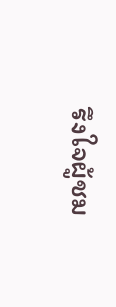รึงใจผู้ชม